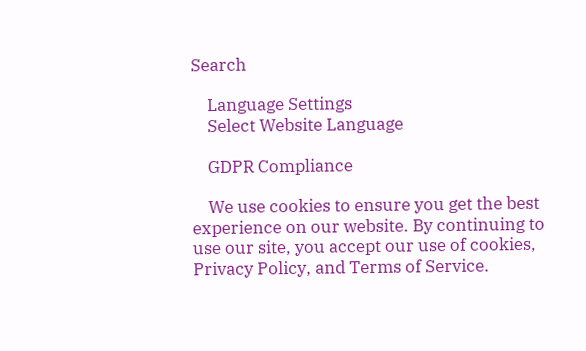Search

    Language Settings
    Select Website Language

    GDPR Compliance

    We use cookies to ensure you get the best experience on our website. By continuing to use our site, you accept our use of cookies, Privacy Policy, and Terms of Service.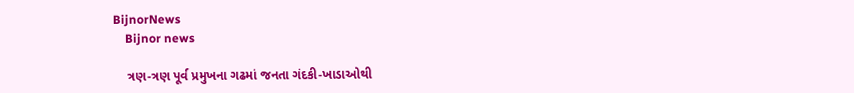BijnorNews
    Bijnor news

    ત્રણ-ત્રણ પૂર્વ પ્રમુખના ગઢમાં જનતા ગંદકી-ખાડાઓથી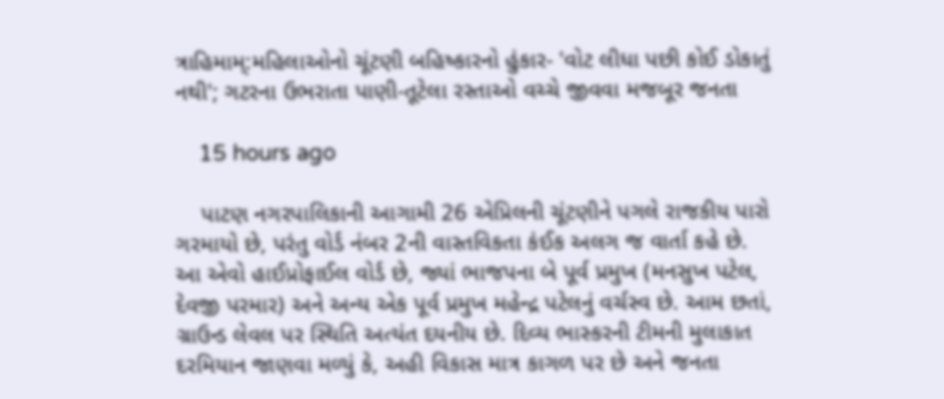ત્રાહિમામ્:મહિલાઓનો ચૂંટણી બહિષ્કારનો હુંકાર- 'વોટ લીધા પછી કોઈ ડોકાતું નથી'; ગટરના ઉભરાતા પાણી-તૂટેલા રસ્તાઓ વચ્ચે જીવવા મજબૂર જનતા

    15 hours ago

    પાટણ નગરપાલિકાની આગામી 26 એપ્રિલની ચૂંટણીને પગલે રાજકીય પારો ગરમાયો છે, પરંતુ વોર્ડ નંબર 2ની વાસ્તવિકતા કંઈક અલગ જ વાર્તા કહે છે. આ એવો હાઈપ્રોફાઈલ વોર્ડ છે, જ્યાં ભાજપના બે પૂર્વ પ્રમુખ (મનસુખ પટેલ, દેવજી પરમાર) અને અન્ય એક પૂર્વ પ્રમુખ મહેન્દ્ર પટેલનું વર્ચસ્વ છે. આમ છતાં, ગ્રાઉન્ડ લેવલ પર સ્થિતિ અત્યંત દયનીય છે. દિવ્ય ભાસ્કરની ટીમની મુલાકાત દરમિયાન જાણવા મળ્યું કે, અહી વિકાસ માત્ર કાગળ પર છે અને જનતા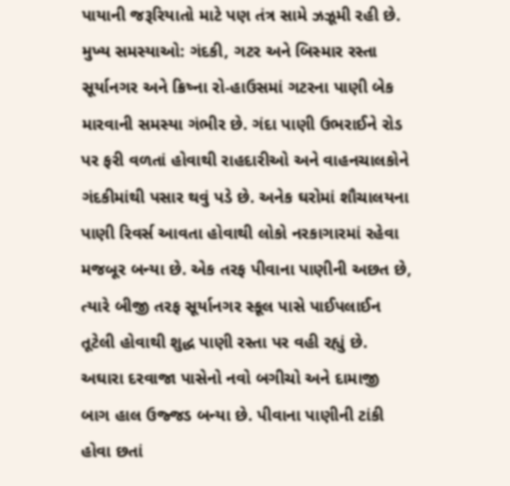પાયાની જરૂરિયાતો માટે પણ તંત્ર સામે ઝઝૂમી રહી છે. મુખ્ય સમસ્યાઓ: ગંદકી, ગટર અને બિસ્માર રસ્તા સૂર્યાનગર અને ક્રિષ્ના રો-હાઉસમાં ગટરના પાણી બેક મારવાની સમસ્યા ગંભીર છે. ગંદા પાણી ઉભરાઈને રોડ પર ફરી વળતાં હોવાથી રાહદારીઓ અને વાહનચાલકોને ગંદકીમાંથી પસાર થવું પડે છે. અનેક ઘરોમાં શૌચાલયના પાણી રિવર્સ આવતા હોવાથી લોકો નરકાગારમાં રહેવા મજબૂર બન્યા છે. એક તરફ પીવાના પાણીની અછત છે, ત્યારે બીજી તરફ સૂર્યાનગર સ્કૂલ પાસે પાઈપલાઈન તૂટેલી હોવાથી શુદ્ધ પાણી રસ્તા પર વહી રહ્યું છે. અઘારા દરવાજા પાસેનો નવો બગીચો અને દામાજી બાગ હાલ ઉજ્જડ બન્યા છે. પીવાના પાણીની ટાંકી હોવા છતાં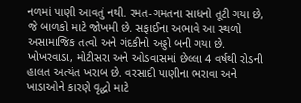નળમાં પાણી આવતું નથી. રમત-ગમતના સાધનો તૂટી ગયા છે, જે બાળકો માટે જોખમી છે. સફાઈના અભાવે આ સ્થળો અસામાજિક તત્વો અને ગંદકીનો અડ્ડો બની ગયા છે. ખોખરવાડા, મોટીસરા અને ઓડવાસમાં છેલ્લા 4 વર્ષથી રોડની હાલત અત્યંત ખરાબ છે. વરસાદી પાણીના ભરાવા અને ખાડાઓને કારણે વૃદ્ધો માટે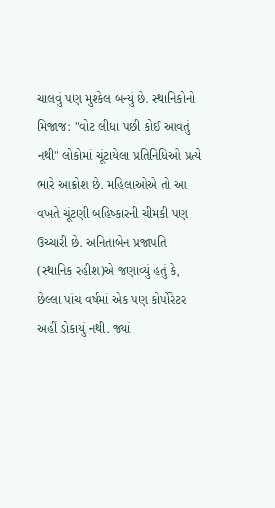ચાલવું પણ મુશ્કેલ બન્યું છે. સ્થાનિકોનો મિજાજ: "વોટ લીધા પછી કોઈ આવતું નથી" લોકોમાં ચૂંટાયેલા પ્રતિનિધિઓ પ્રત્યે ભારે આક્રોશ છે. મહિલાઓએ તો આ વખતે ચૂંટણી બહિષ્કારની ચીમકી પણ ઉચ્ચારી છે. અનિતાબેન પ્રજાપતિ (સ્થાનિક રહીશ)એ જણાવ્યું હતું કે, છેલ્લા પાંચ વર્ષમાં એક પણ કોર્પોરેટર અહીં ડોકાયું નથી. જ્યાં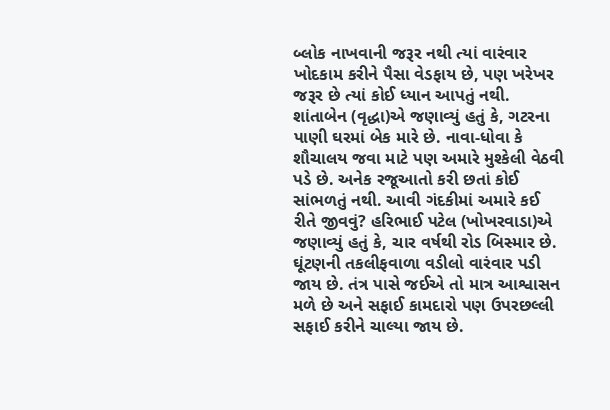બ્લોક નાખવાની જરૂર નથી ત્યાં વારંવાર ખોદકામ કરીને પૈસા વેડફાય છે, પણ ખરેખર જરૂર છે ત્યાં કોઈ ધ્યાન આપતું નથી. શાંતાબેન (વૃદ્ધા)એ જણાવ્યું હતું કે, ગટરના પાણી ઘરમાં બેક મારે છે. નાવા-ધોવા કે શૌચાલય જવા માટે પણ અમારે મુશ્કેલી વેઠવી પડે છે. અનેક રજૂઆતો કરી છતાં કોઈ સાંભળતું નથી. આવી ગંદકીમાં અમારે કઈ રીતે જીવવું? હરિભાઈ પટેલ (ખોખરવાડા)એ જણાવ્યું હતું કે, ચાર વર્ષથી રોડ બિસ્માર છે. ઘૂંટણની તકલીફવાળા વડીલો વારંવાર પડી જાય છે. તંત્ર પાસે જઈએ તો માત્ર આશ્વાસન મળે છે અને સફાઈ કામદારો પણ ઉપરછલ્લી સફાઈ કરીને ચાલ્યા જાય છે.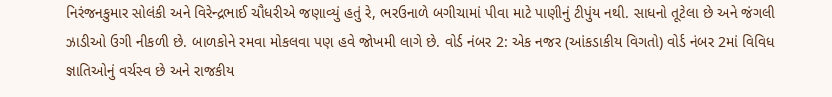નિરંજનકુમાર સોલંકી અને વિરેન્દ્રભાઈ ચૌધરીએ જણાવ્યું હતું રે, ભરઉનાળે બગીચામાં પીવા માટે પાણીનું ટીપુંય નથી. સાધનો તૂટેલા છે અને જંગલી ઝાડીઓ ઉગી નીકળી છે. બાળકોને રમવા મોકલવા પણ હવે જોખમી લાગે છે. વોર્ડ નંબર 2: એક નજર (આંકડાકીય વિગતો) વોર્ડ નંબર 2માં વિવિધ જ્ઞાતિઓનું વર્ચસ્વ છે અને રાજકીય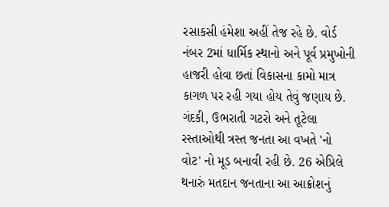રસાકસી હંમેશા અહીં તેજ રહે છે. વોર્ડ નંબર 2માં ધાર્મિક સ્થાનો અને પૂર્વ પ્રમુખોની હાજરી હોવા છતાં વિકાસના કામો માત્ર કાગળ પર રહી ગયા હોય તેવું જણાય છે. ગંદકી, ઉભરાતી ગટરો અને તૂટેલા રસ્તાઓથી ત્રસ્ત જનતા આ વખતે 'નો વોટ' નો મૂડ બનાવી રહી છે. 26 એપ્રિલે થનારું મતદાન જનતાના આ આક્રોશનું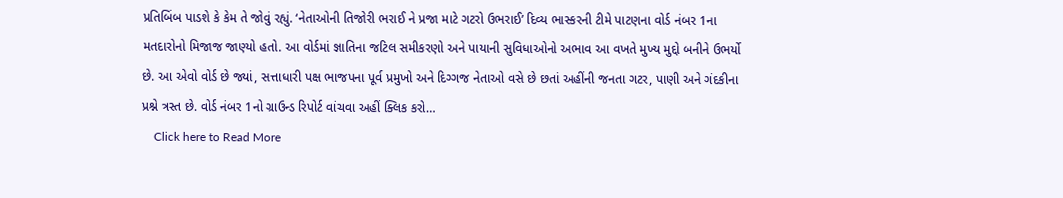પ્રતિબિંબ પાડશે કે કેમ તે જોવું રહ્યું. ‘નેતાઓની તિજોરી ભરાઈ ને પ્રજા માટે ગટરો ઉભરાઈ’ દિવ્ય ભાસ્કરની ટીમે પાટણના વોર્ડ નંબર 1ના મતદારોનો મિજાજ જાણ્યો હતો. આ વોર્ડમાં જ્ઞાતિના જટિલ સમીકરણો અને પાયાની સુવિધાઓનો અભાવ આ વખતે મુખ્ય મુદ્દો બનીને ઉભર્યો છે. આ એવો વોર્ડ છે જ્યાં, સત્તાધારી પક્ષ ભાજપના પૂર્વ પ્રમુખો અને દિગ્ગજ નેતાઓ વસે છે છતાં અહીંની જનતા ગટર, પાણી અને ગંદકીના પ્રશ્ને ત્રસ્ત છે. વોર્ડ નંબર 1નો ગ્રાઉન્ડ રિપોર્ટ વાંચવા અહીં ક્લિક કરો…
    Click here to Read More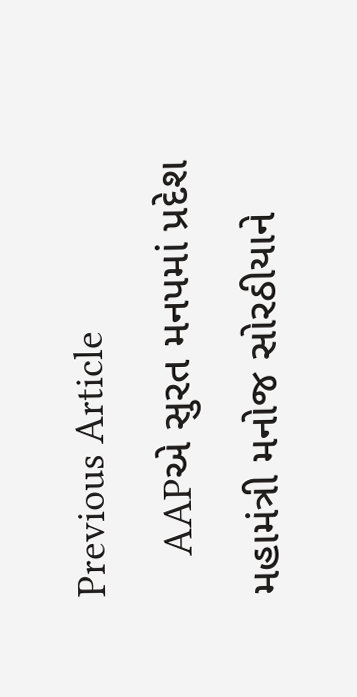Previous Article
    AAPએ સુરત મનપમાં પ્રદેશ મહામંત્રી મનોજ સોરઠીયાને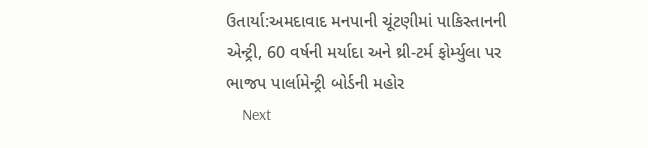ઉતાર્યા:અમદાવાદ મનપાની ચૂંટણીમાં પાકિસ્તાનની એન્ટ્રી, 60 વર્ષની મર્યાદા અને થ્રી-ટર્મ ફોર્મ્યુલા પર ભાજપ પાર્લામેન્ટ્રી બોર્ડની મહોર
    Next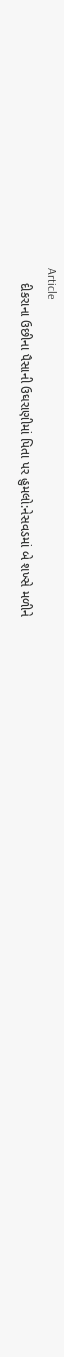Article
    દીકરાના ઉછીના પૈસાની ઉઘરાણીમાં પિતા પર હુમલો:નેસવડમાં બે શખ્સે મળીને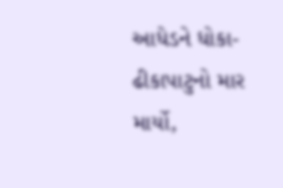આધેડને ધોકા-ઢીકાપાટુનો માર માર્યો,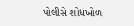પોલીસે શોધખોળ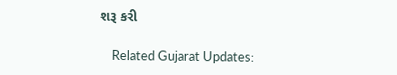શરૂ કરી

    Related Gujarat Updates: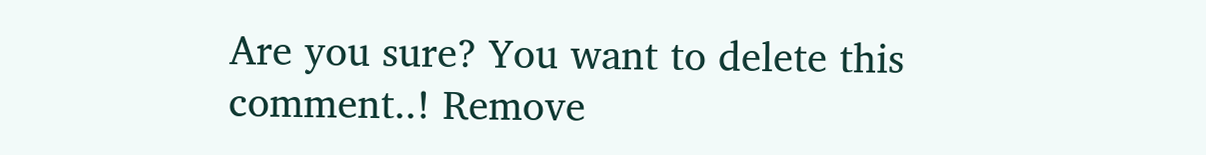Are you sure? You want to delete this comment..! Remove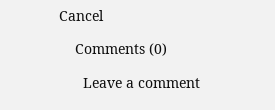Cancel

    Comments (0)

      Leave a comment